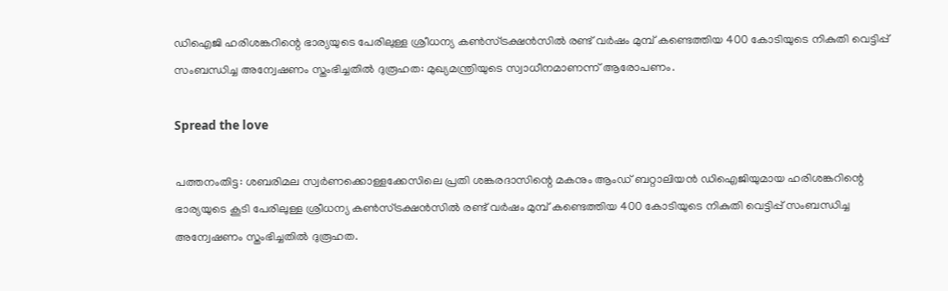ഡിഐജി ഹരിശങ്കറിന്റെ ഭാര്യയുടെ പേരിലുള്ള ശ്രീധന്യ കണ്‍സ്ട്രക്ഷന്‍സില്‍ രണ്ട് വര്‍ഷം മുമ്പ് കണ്ടെത്തിയ 400 കോടിയുടെ നികുതി വെട്ടിപ്പ് സംബന്ധിച്ച അന്വേഷണം സ്തംഭിച്ചതില്‍ ദുരൂഹത: മുഖ്യമന്ത്രിയുടെ സ്വാധീനമാണന്ന് ആരോപണം.

Spread the love

പത്തനംതിട്ട: ശബരിമല സ്വര്‍ണക്കൊള്ളക്കേസിലെ പ്രതി ശങ്കരദാസിന്റെ മകനും ആംഡ് ബറ്റാലിയന്‍ ഡിഐജിയുമായ ഹരിശങ്കറിന്റെ ഭാര്യയുടെ കൂടി പേരിലുള്ള ശ്രീധന്യ കണ്‍സ്ട്രക്ഷന്‍സില്‍ രണ്ട് വര്‍ഷം മുമ്പ് കണ്ടെത്തിയ 400 കോടിയുടെ നികുതി വെട്ടിപ്പ് സംബന്ധിച്ച അന്വേഷണം സ്തംഭിച്ചതില്‍ ദുരൂഹത.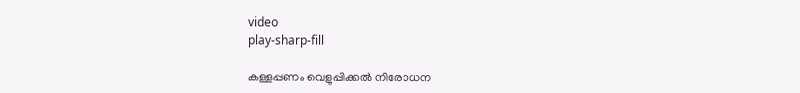video
play-sharp-fill

കള്ളപ്പണം വെളുപ്പിക്കല്‍ നിരോധന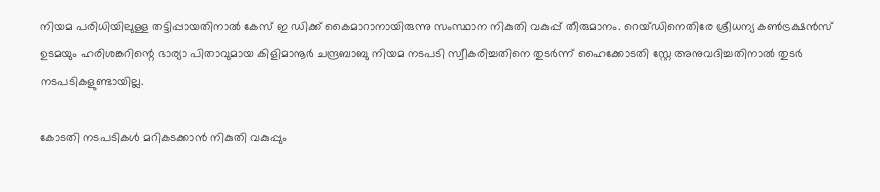നിയമ പരിധിയിലുള്ള തട്ടിപ്പായതിനാല്‍ കേസ് ഇ ഡിക്ക് കൈമാറാനായിരുന്നു സംസ്ഥാന നികുതി വകുപ്പ് തീരുമാനം. റെയ്ഡിനെതിരേ ശ്രീധന്യ കണ്‍ട്രക്ഷന്‍സ് ഉടമയും ഹരിശങ്കറിന്റെ ഭാര്യാ പിതാവുമായ കിളിമാനൂര്‍ ചന്ദ്രബാബു നിയമ നടപടി സ്വീകരിച്ചതിനെ തുടര്‍ന്ന് ഹൈക്കോടതി സ്റ്റേ അനുവദിച്ചതിനാല്‍ തുടര്‍ നടപടികളുണ്ടായില്ല.

കോടതി നടപടികള്‍ മറികടക്കാന്‍ നികുതി വകുപ്പും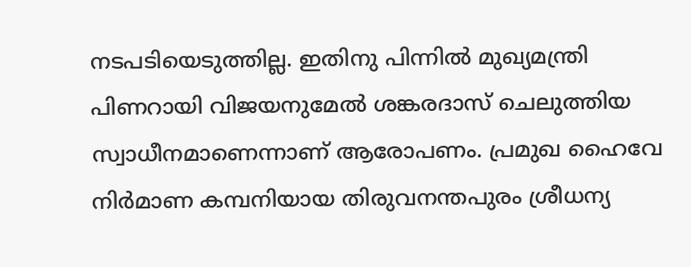നടപടിയെടുത്തില്ല. ഇതിനു പിന്നില്‍ മുഖ്യമന്ത്രി പിണറായി വിജയനുമേല്‍ ശങ്കരദാസ് ചെലുത്തിയ സ്വാധീനമാണെന്നാണ് ആരോപണം. പ്രമുഖ ഹൈവേ നിര്‍മാണ കമ്പനിയായ തിരുവനന്തപുരം ശ്രീധന്യ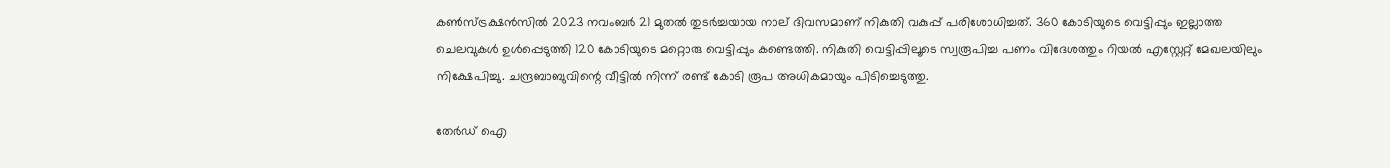കണ്‍സ്ട്രക്ഷന്‍സില്‍ 2023 നവംബര്‍ 21 മുതല്‍ തുടര്‍ച്ചയായ നാല് ദിവസമാണ് നികുതി വകുപ്പ് പരിശോധിച്ചത്. 360 കോടിയുടെ വെട്ടിപ്പും ഇല്ലാത്ത ചെലവുകള്‍ ഉള്‍പ്പെടുത്തി 120 കോടിയുടെ മറ്റൊരു വെട്ടിപ്പും കണ്ടെത്തി. നികുതി വെട്ടിപ്പിലൂടെ സ്വരൂപിച്ച പണം വിദേശത്തും റിയല്‍ എസ്റ്റേറ്റ് മേഖലയിലും നിക്ഷേപിച്ചു. ചന്ദ്രബാബുവിന്റെ വീട്ടില്‍ നിന്ന് രണ്ട് കോടി രൂപ അധികമായും പിടിച്ചെടുത്തു.

തേർഡ് ഐ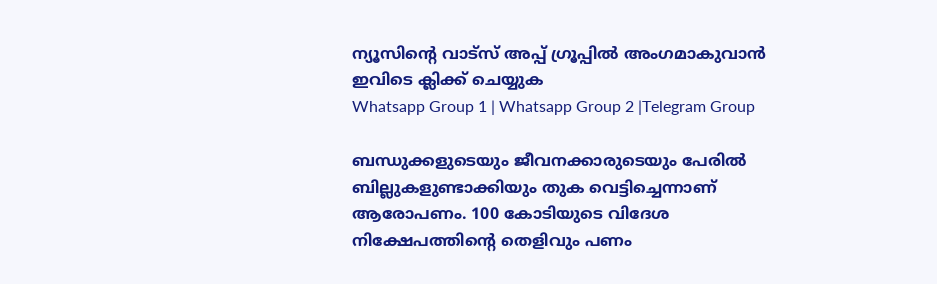ന്യൂസിന്റെ വാട്സ് അപ്പ് ഗ്രൂപ്പിൽ അംഗമാകുവാൻ ഇവിടെ ക്ലിക്ക് ചെയ്യുക
Whatsapp Group 1 | Whatsapp Group 2 |Telegram Group

ബന്ധുക്കളുടെയും ജീവനക്കാരുടെയും പേരില്‍ ബില്ലുകളുണ്ടാക്കിയും തുക വെട്ടിച്ചെന്നാണ് ആരോപണം. 100 കോടിയുടെ വിദേശ നിക്ഷേപത്തിന്റെ തെളിവും പണം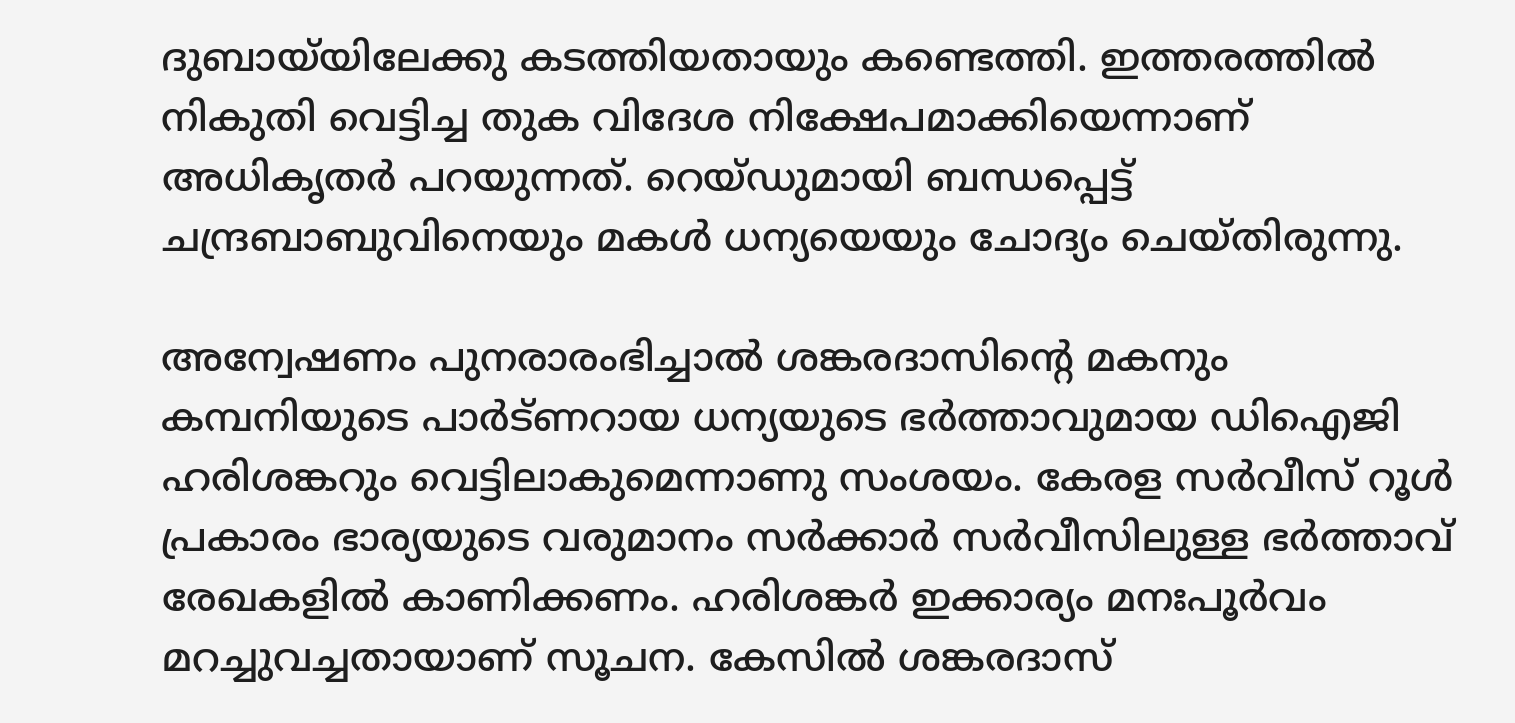ദുബായ്‌യിലേക്കു കടത്തിയതായും കണ്ടെത്തി. ഇത്തരത്തില്‍ നികുതി വെട്ടിച്ച തുക വിദേശ നിക്ഷേപമാക്കിയെന്നാണ് അധികൃതര്‍ പറയുന്നത്. റെയ്ഡുമായി ബന്ധപ്പെട്ട് ചന്ദ്രബാബുവിനെയും മകള്‍ ധന്യയെയും ചോദ്യം ചെയ്തിരുന്നു.

അന്വേഷണം പുനരാരംഭിച്ചാല്‍ ശങ്കരദാസിന്റെ മകനും കമ്പനിയുടെ പാര്‍ട്ണറായ ധന്യയുടെ ഭര്‍ത്താവുമായ ഡിഐജി ഹരിശങ്കറും വെട്ടിലാകുമെന്നാണു സംശയം. കേരള സര്‍വീസ് റൂള്‍ പ്രകാരം ഭാര്യയുടെ വരുമാനം സര്‍ക്കാര്‍ സര്‍വീസിലുള്ള ഭര്‍ത്താവ് രേഖകളില്‍ കാണിക്കണം. ഹരിശങ്കര്‍ ഇക്കാര്യം മനഃപൂര്‍വം മറച്ചുവച്ചതായാണ് സൂചന. കേസില്‍ ശങ്കരദാസ്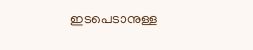ഇടപെടാനുള്ള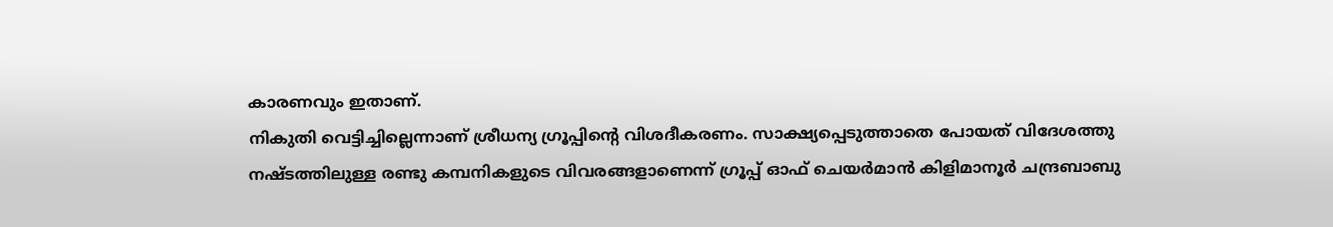കാരണവും ഇതാണ്.
നികുതി വെട്ടിച്ചില്ലെന്നാണ് ശ്രീധന്യ ഗ്രൂപ്പിന്റെ വിശദീകരണം. സാക്ഷ്യപ്പെടുത്താതെ പോയത് വിദേശത്തു നഷ്ടത്തിലുള്ള രണ്ടു കമ്പനികളുടെ വിവരങ്ങളാണെന്ന് ഗ്രൂപ്പ് ഓഫ് ചെയര്‍മാന്‍ കിളിമാനൂര്‍ ചന്ദ്രബാബു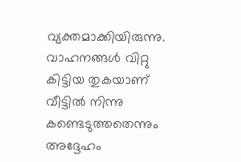വ്യക്തമാക്കിയിരുന്നു. വാഹനങ്ങള്‍ വിറ്റു കിട്ടിയ തുകയാണ് വീട്ടില്‍ നിന്നു കണ്ടെടുത്തതെന്നും അദ്ദേഹം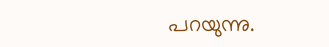പറയുന്നു.